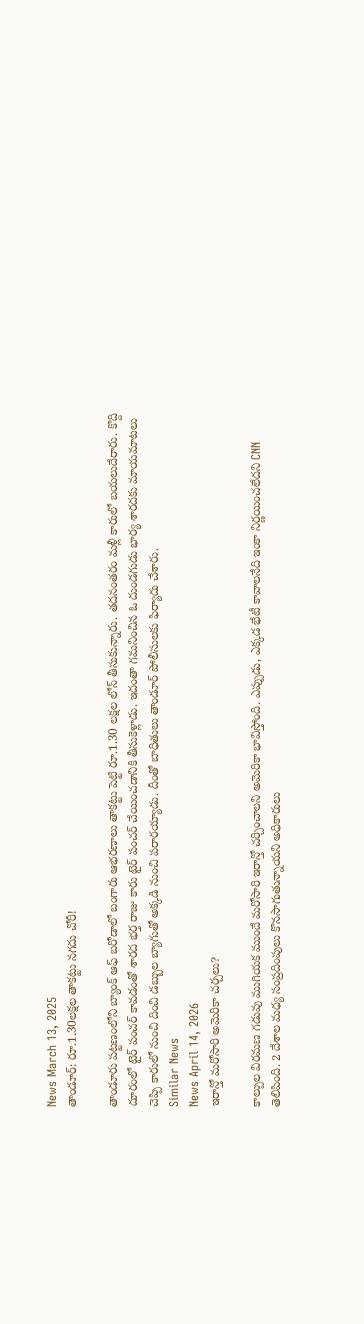News March 13, 2025
తాండూర్: రూ.1.30లక్షల తాకట్టు నగదు చోరీ!

తాండూరు పట్టణంలోని బ్యాంక్ ఆఫ్ బరోడాలో బంగారు ఆభరణాలు తాకట్టు పెట్టి రూ.1.30 లక్షల లోన్ తీసుకున్నారు. తదనంతరం మళ్లీ కారులో బయలుదేరారు. కొద్ది దూరంలో టైర్ పంచర్ కావడంతో శారద భర్త రాజు కారు టైర్ పంచర్ చేయించడానికి తీసుకెళ్లాడు. ఇదంతా గమనించిన ఓ దుండగుడు భార్య శారదకు మాయమాటలు చెప్పి కారులో నుంచి దించి డబ్బుల బ్యాగుతో అక్కడి నుంచి పరారయ్యాడు. దీంతో బాధితులు తాండూర్ పోలీసులకు ఫిర్యాదు చేశారు.
Similar News
News April 14, 2026
ఇరాన్తో మరోసారి అమెరికా చర్చలు?

కాల్పుల విరమణ గడువు ముగియక ముందే మరోసారి ఇరాన్తో చర్చించాలని అమెరికా భావిస్తోంది. ఎప్పుడు, ఎక్కడ భేటీ కావాలనేది ఇంకా నిర్ణయించలేదని CNN తెలిపింది. 2 దేశాల మధ్య సంప్రదింపులు కొనసాగుతున్నాయని అధికారులు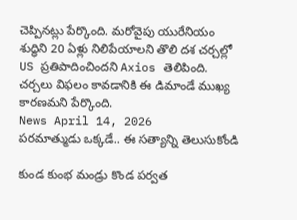చెప్పినట్లు పేర్కొంది. మరోవైపు యురేనియం శుద్ధిని 20 ఏళ్లు నిలిపేయాలని తొలి దశ చర్చల్లో US ప్రతిపాదించిందని Axios తెలిపింది. చర్చలు విఫలం కావడానికి ఈ డిమాండే ముఖ్య కారణమని పేర్కొంది.
News April 14, 2026
పరమాత్ముడు ఒక్కడే.. ఈ సత్యాన్ని తెలుసుకోండి

కుండ కుంభ మండ్రు కొండ పర్వత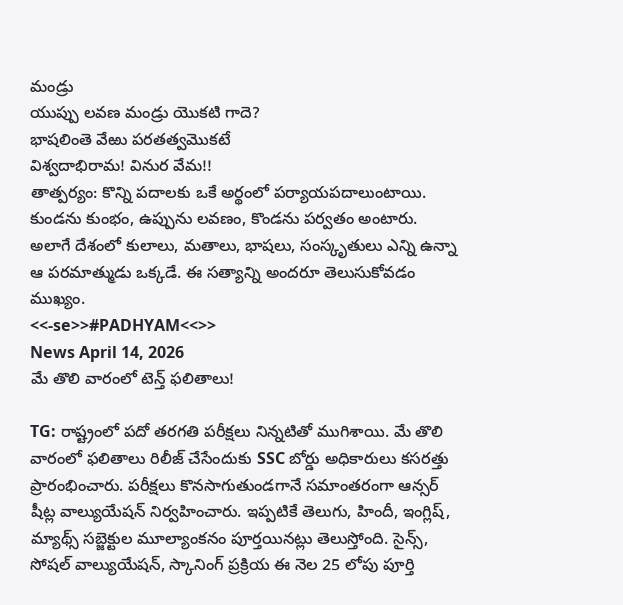మండ్రు
యుప్పు లవణ మండ్రు యొకటి గాదె?
భాషలింతె వేఱు పరతత్వమొకటే
విశ్వదాభిరామ! వినుర వేమ!!
తాత్పర్యం: కొన్ని పదాలకు ఒకే అర్థంలో పర్యాయపదాలుంటాయి. కుండను కుంభం, ఉప్పును లవణం, కొండను పర్వతం అంటారు. అలాగే దేశంలో కులాలు, మతాలు, భాషలు, సంస్కృతులు ఎన్ని ఉన్నా ఆ పరమాత్ముడు ఒక్కడే. ఈ సత్యాన్ని అందరూ తెలుసుకోవడం ముఖ్యం.
<<-se>>#PADHYAM<<>>
News April 14, 2026
మే తొలి వారంలో టెన్త్ ఫలితాలు!

TG: రాష్ట్రంలో పదో తరగతి పరీక్షలు నిన్నటితో ముగిశాయి. మే తొలి వారంలో ఫలితాలు రిలీజ్ చేసేందుకు SSC బోర్డు అధికారులు కసరత్తు ప్రారంభించారు. పరీక్షలు కొనసాగుతుండగానే సమాంతరంగా ఆన్సర్ షీట్ల వాల్యుయేషన్ నిర్వహించారు. ఇప్పటికే తెలుగు, హిందీ, ఇంగ్లిష్, మ్యాథ్స్ సబ్జెక్టుల మూల్యాంకనం పూర్తయినట్లు తెలుస్తోంది. సైన్స్, సోషల్ వాల్యుయేషన్, స్కానింగ్ ప్రక్రియ ఈ నెల 25 లోపు పూర్తి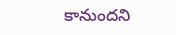కానుందని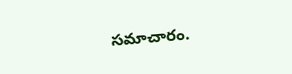సమాచారం.